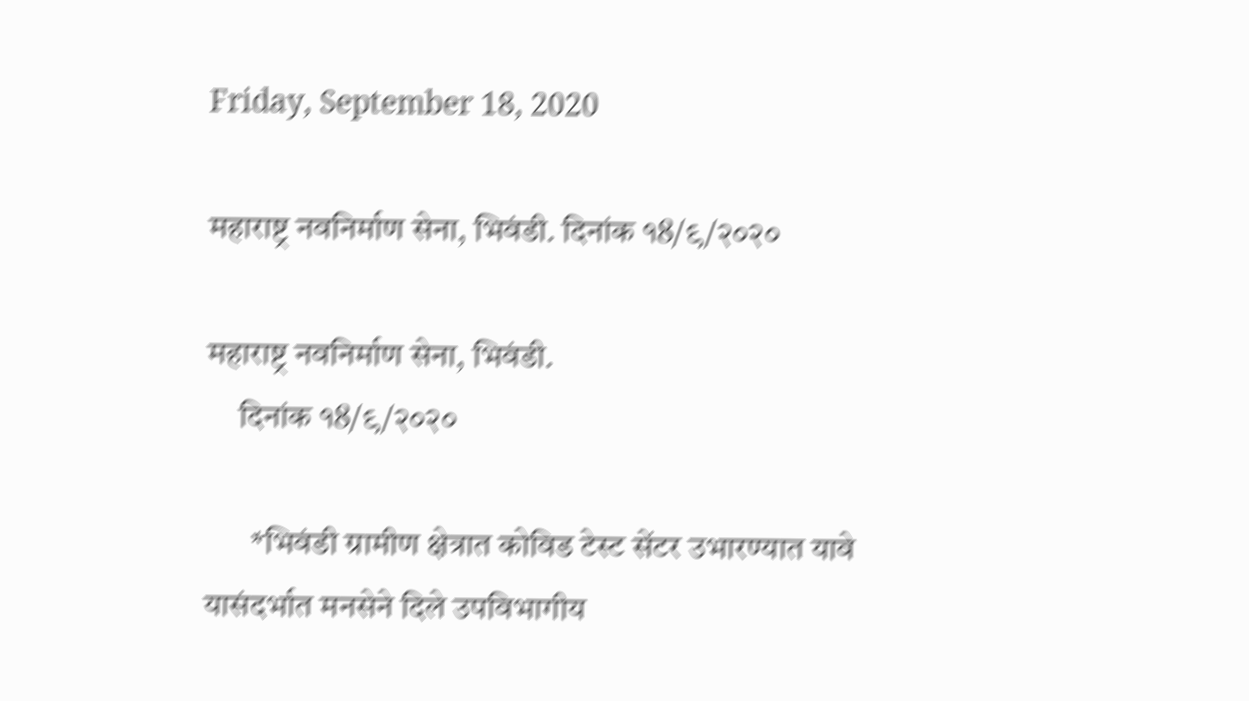Friday, September 18, 2020

महाराष्ट्र नवनिर्माण सेना, भिवंडी. दिनांक १8/९/२०२०

महाराष्ट्र नवनिर्माण सेना, भिवंडी.
     दिनांक १8/९/२०२०

       *भिवंडी ग्रामीण क्षेत्रात कोविड टेस्ट सेंटर उभारण्यात यावे यासंदर्भात मनसेने दिले उपविभागीय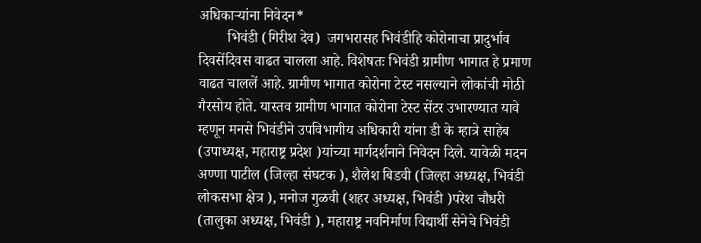अधिकाऱ्यांना निवेदन*
        भिवंडी (गिरीश देव)  जगभरासह भिवंडीहि कोरोनाचा प्रादुर्भाव दिवसेंदिवस वाढत चालला आहे. विशेषतः भिवंडी ग्रामीण भागात हे प्रमाण वाढत चाललें आहे. ग्रामीण भागात कोरोना टेस्ट नसल्याने लोकांची मोठी गैरसोय होते. यास्तव ग्रामीण भागात कोरोना टेस्ट सेंटर उभारण्यात यावे म्हणून मनसे भिवंडीने उपविभागीय अधिकारी यांना डी के म्हात्रे साहेब (उपाध्यक्ष, महाराष्ट्र प्रदेश )यांच्या मार्गदर्शनाने निवेदन दिले. यावेळी मदन अण्णा पाटील (जिल्हा संघटक ), शैलेश बिडवी (जिल्हा अध्यक्ष, भिवंडी लोकसभा क्षेत्र ), मनोज गुळवी (शहर अध्यक्ष, भिवंडी )परेश चौधरी (तालुका अध्यक्ष, भिवंडी ), महाराष्ट्र नवनिर्माण विद्यार्थी सेनेचे भिवंडी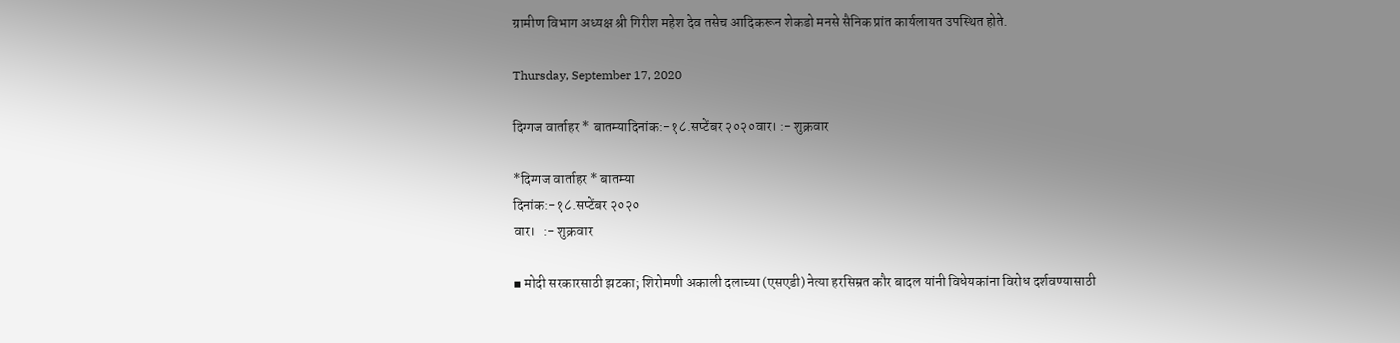ग्रामीण विभाग अध्यक्ष श्री गिरीश महेश देव तसेच आदिकरून शेकडो मनसे सैनिक प्रांत कार्यलायत उपस्थित होते.

Thursday, September 17, 2020

दिग्गज वार्ताहर * बातम्यादिनांक:-१८.सप्टेंबर २०२०वार। :- शुक्रवार

*दिग्गज वार्ताहर * बातम्या
दिनांक:-१८.सप्टेंबर २०२०
वार।   :- शुक्रवार

▪ मोदी सरकारसाठी झटका; शिरोमणी अकाली दलाच्या (एसएडी) नेत्या हरसिम्रत कौर बादल यांनी विधेयकांना विरोध दर्शवण्यासाठी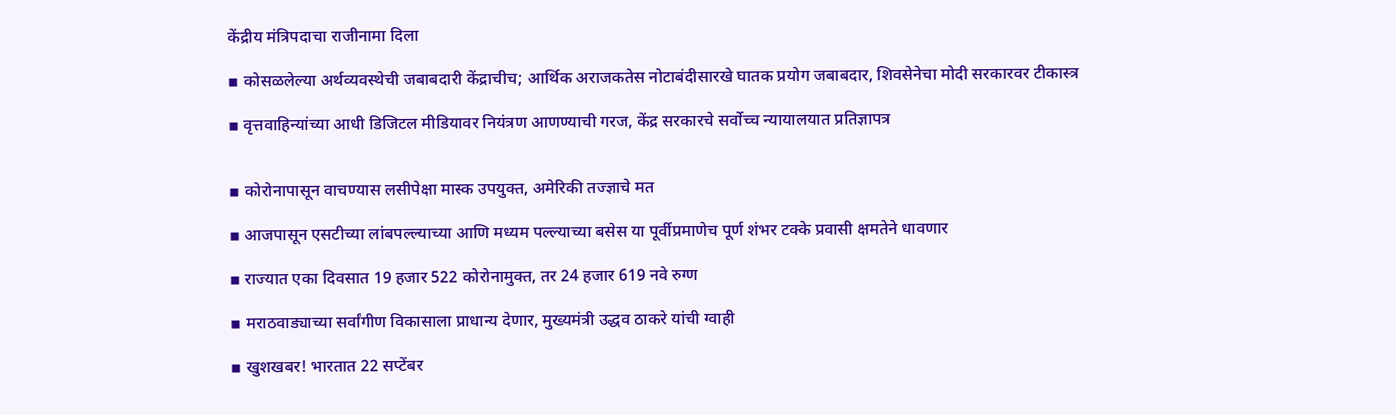केंद्रीय मंत्रिपदाचा राजीनामा दिला

▪ कोसळलेल्या अर्थव्यवस्थेची जबाबदारी केंद्राचीच; आर्थिक अराजकतेस नोटाबंदीसारखे घातक प्रयोग जबाबदार, शिवसेनेचा मोदी सरकारवर टीकास्त्र

▪ वृत्तवाहिन्यांच्या आधी डिजिटल मीडियावर नियंत्रण आणण्याची गरज, केंद्र सरकारचे सर्वोच्च न्यायालयात प्रतिज्ञापत्र


▪ कोरोनापासून वाचण्यास लसीपेक्षा मास्क उपयुक्त, अमेरिकी तज्ज्ञाचे मत

▪ आजपासून एसटीच्या लांबपल्ल्याच्या आणि मध्यम पल्ल्याच्या बसेस या पूर्वीप्रमाणेच पूर्ण शंभर टक्के प्रवासी क्षमतेने धावणार

▪ राज्यात एका दिवसात 19 हजार 522 कोरोनामुक्त, तर 24 हजार 619 नवे रुग्ण

▪ मराठवाड्याच्या सर्वांगीण विकासाला प्राधान्य देणार, मुख्यमंत्री उद्धव ठाकरे यांची ग्वाही

▪ खुशखबर! भारतात 22 सप्टेंबर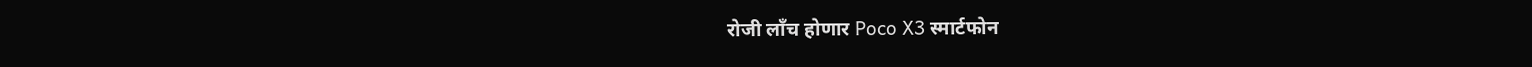रोजी लाँच होणार Poco X3 स्मार्टफोन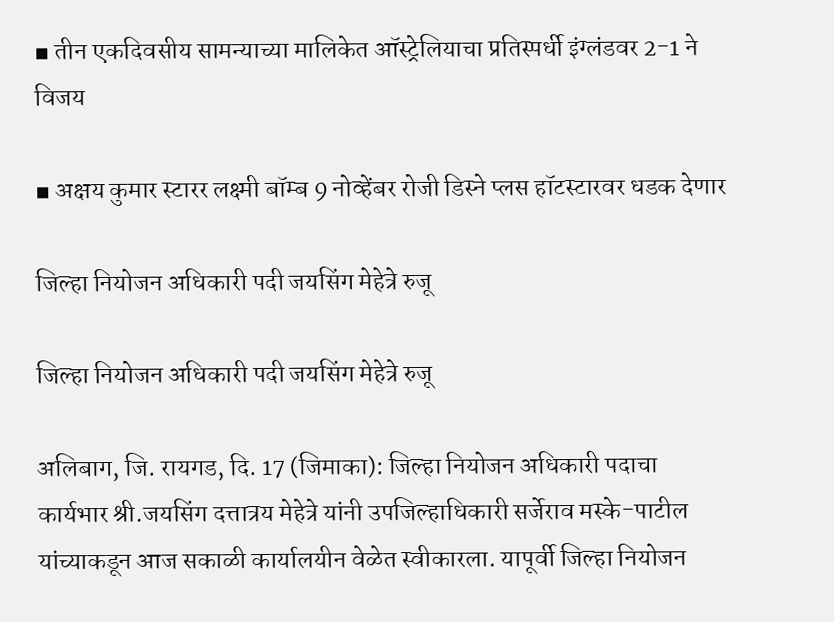▪ तीन एकदिवसीय सामन्याच्या मालिकेत ऑस्ट्रेलियाचा प्रतिस्पर्धी इंग्लंडवर 2-1 ने विजय

▪ अक्षय कुमार स्टारर लक्ष्मी बॉम्ब 9 नोव्हेंबर रोजी डिस्ने प्लस हॉटस्टारवर धडक देणार

जिल्हा नियोजन अधिकारी पदी जयसिंग मेहेत्रे रुजू

जिल्हा नियोजन अधिकारी पदी जयसिंग मेहेत्रे रुजू

अलिबाग, जि. रायगड, दि. 17 (जिमाका): जिल्हा नियोजन अधिकारी पदाचा कार्यभार श्री.जयसिंग दत्तात्रय मेहेत्रे यांनी उपजिल्हाधिकारी सर्जेराव मस्के-पाटील यांच्याकडून आज सकाळी कार्यालयीन वेळेत स्वीकारला. यापूर्वी जिल्हा नियोजन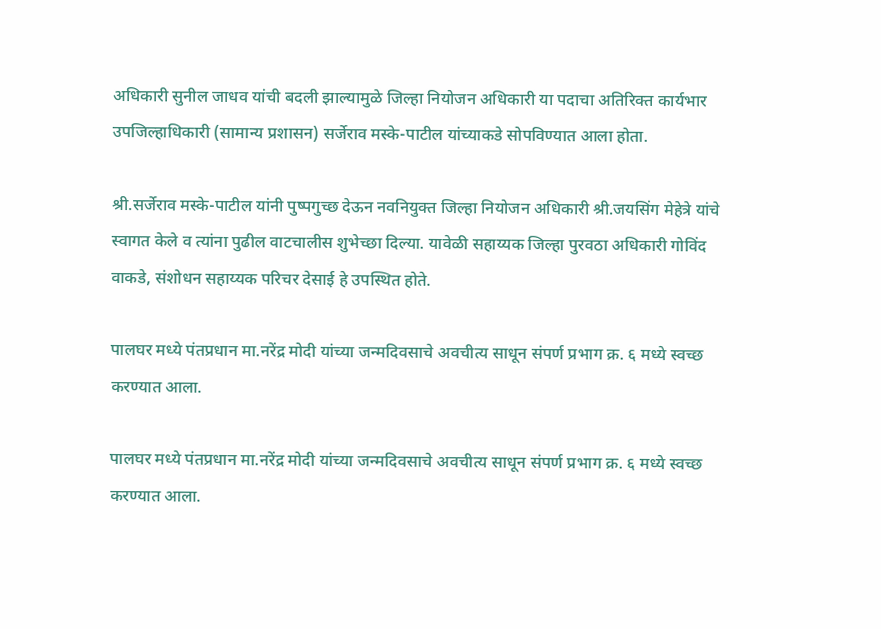अधिकारी सुनील जाधव यांची बदली झाल्यामुळे जिल्हा नियोजन अधिकारी या पदाचा अतिरिक्त कार्यभार उपजिल्हाधिकारी (सामान्य प्रशासन) सर्जेराव मस्के-पाटील यांच्याकडे सोपविण्यात आला होता.

श्री.सर्जेराव मस्के-पाटील यांनी पुष्पगुच्छ देऊन नवनियुक्त जिल्हा नियोजन अधिकारी श्री.जयसिंग मेहेत्रे यांचे स्वागत केले व त्यांना पुढील वाटचालीस शुभेच्छा दिल्या. यावेळी सहाय्यक जिल्हा पुरवठा अधिकारी गोविंद वाकडे, संशोधन सहाय्यक परिचर देसाई हे उपस्थित होते.

पालघर मध्ये पंतप्रधान मा.नरेंद्र मोदी यांच्या जन्मदिवसाचे अवचीत्य साधून संपर्ण प्रभाग क्र. ६ मध्ये स्वच्छ करण्यात आला.

पालघर मध्ये पंतप्रधान मा.नरेंद्र मोदी यांच्या जन्मदिवसाचे अवचीत्य साधून संपर्ण प्रभाग क्र. ६ मध्ये स्वच्छ करण्यात आला.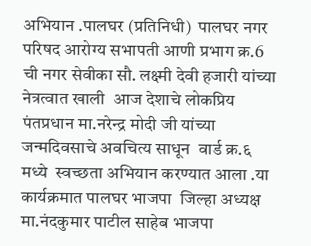अभियान .पालघर (प्रतिनिधी)  पालघर नगर परिषद आरोग्य सभापती आणी प्रभाग क्र.6  ची नगर सेवीका सौ. लक्ष्मी देवी हजारी यांच्या  नेत्रत्वात खाली  आज देशाचे लोकप्रिय  पंतप्रधान मा.नरेन्द्र मोदी जी यांच्या जन्मदिवसाचे अवचित्य साधून  वार्ड क्र.६  मध्ये  स्वच्छता अभियान करण्यात आला .या कार्यक्रमात पालघर भाजपा  जिल्हा अध्यक्ष मा.नंदकुमार पाटील साहेब भाजपा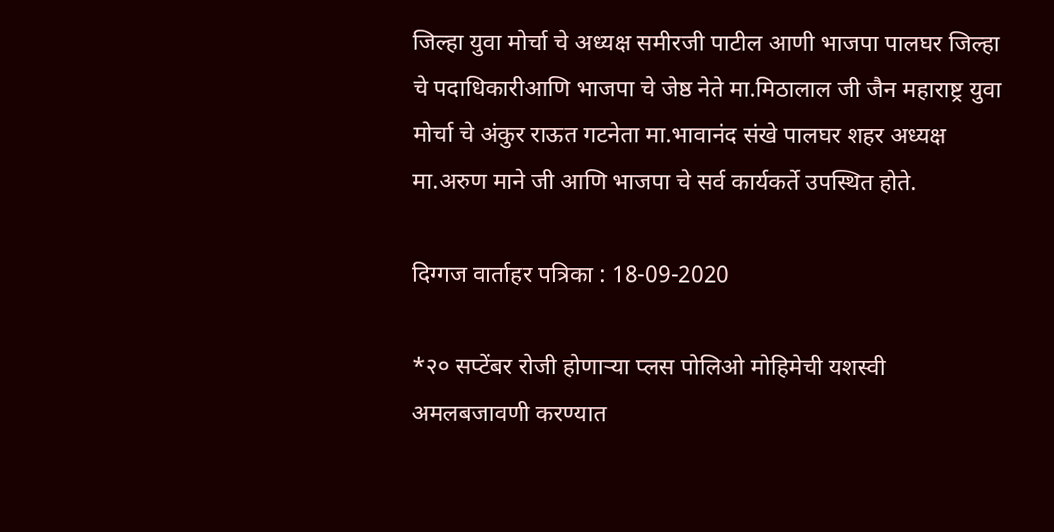जिल्हा युवा मोर्चा चे अध्यक्ष समीरजी पाटील आणी भाजपा पालघर जिल्हा चे पदाधिकारीआणि भाजपा चे जेष्ठ नेते मा.मिठालाल जी जैन महाराष्ट्र युवा मोर्चा चे अंकुर राऊत गटनेता मा.भावानंद संखे पालघर शहर अध्यक्ष मा.अरुण माने जी आणि भाजपा चे सर्व कार्यकर्ते उपस्थित होते.

दिग्गज वार्ताहर पत्रिका : 18-09-2020

*२० सप्टेंबर रोजी होणाऱ्या प्लस पोलिओ मोहिमेची यशस्वी अमलबजावणी करण्यात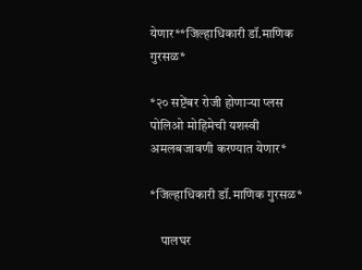येणार**जिल्हाधिकारी डॉ.माणिक गुरसळ*

*२० सप्टेंबर रोजी होणाऱ्या प्लस पोलिओ मोहिमेची यशस्वी अमलबजावणी करण्यात येणार*

*जिल्हाधिकारी डॉ.माणिक गुरसळ*

    पालघर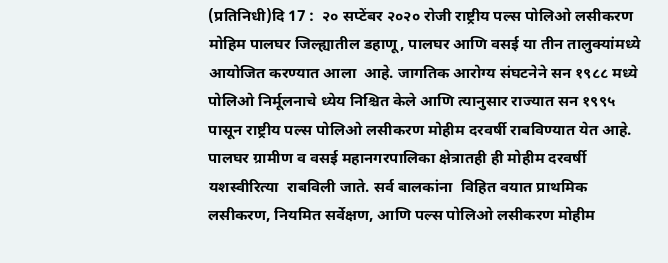(प्रतिनिधी)दि 17 :  २० सप्टेंबर २०२० रोजी राष्ट्रीय पल्स पोलिओ लसीकरण मोहिम पालघर जिल्ह्यातील डहाणू, पालघर आणि वसई या तीन तालुक्यांमध्ये आयोजित करण्यात आला  आहे. जागतिक आरोग्य संघटनेने सन १९८८ मध्ये पोलिओ निर्मूलनाचे ध्येय निश्चित केले आणि त्यानुसार राज्यात सन १९९५  पासून राष्ट्रीय पल्स पोलिओ लसीकरण मोहीम दरवर्षी राबविण्यात येत आहे. पालघर ग्रामीण व वसई महानगरपालिका क्षेत्रातही ही मोहीम दरवर्षी यशस्वीरित्या  राबविली जाते. सर्व बालकांना  विहित वयात प्राथमिक लसीकरण, नियमित सर्वेक्षण, आणि पल्स पोलिओ लसीकरण मोहीम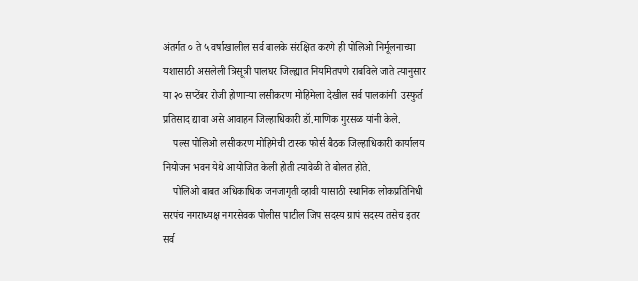अंतर्गत ० ते ५ वर्षाखालील सर्व बालके संरक्षित करणे ही पोलिओ निर्मूलनाच्या यशासाठी असलेली त्रिसूत्री पालघर जिल्ह्यात नियमितपणे राबविले जाते त्यानुसार या २० सप्टेंबर रोजी होणाऱ्या लसीकरण मोहिमेला देखील सर्व पालकांनी  उस्फुर्त प्रतिसाद द्यावा असे आवाहन जिल्हाधिकारी डॉ.माणिक गुरसळ यांनी केले.
    पल्स पोलिओ लसीकरण मोहिमेची टास्क फोर्स बैठक जिल्हाधिकारी कार्यालय नियोजन भवन येथे आयोजित केली होती त्यावेळी ते बोलत होते.
    पोलिओ बाबत अधिकाधिक जनजागृती व्हावी यासाठी स्थानिक लोकप्रतिनिधी सरपंच नगराध्यक्ष नगरसेवक पोलीस पाटील जिप सदस्य ग्रापं सदस्य तसेच इतर सर्व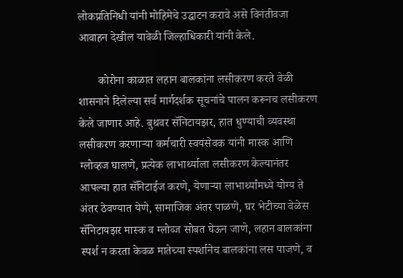लोकप्रतिनिधी यांनी मोहिमेचे उद्घाटन करावे असे विनंतीवजा आवाहन देखील यावेळी जिल्हाधिकारी यांनी केले.

       कोरोना काळात लहान बालकांना लसीकरण करते वेळी शासनाने दिलेल्या सर्व मार्गदर्शक सूचनांचे पालन करूनच लसीकरण केले जाणार आहे. बुथवर सॅनिटायझर, हात धुण्याची व्यवस्था लसीकरण करणाऱ्या कर्मचारी स्वयंसेवक यांनी मास्क आणि ग्लोव्हज घालणे, प्रत्येक लाभार्थ्याला लसीकरण केल्यानंतर आपल्या हात सॅनिटाईज करणे, येणाऱ्या लाभार्थ्यांमध्ये योग्य ते अंतर ठेवण्यात येणे, सामाजिक अंतर पाळणे, घर भेटीच्या वेळेस सॅनिटायझर मास्क व ग्लोव्ज सोबत घेऊन जाणे, लहान बालकांना स्पर्श न करता केवळ मातेच्या स्पर्शानेच बालकांना लस पाजणे, व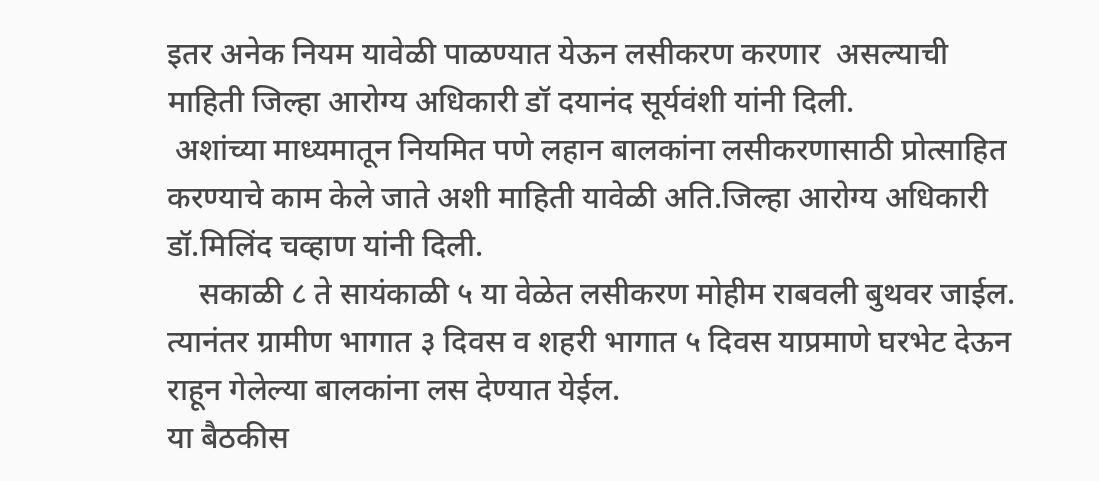इतर अनेक नियम यावेळी पाळण्यात येऊन लसीकरण करणार  असल्याची माहिती जिल्हा आरोग्य अधिकारी डॉ दयानंद सूर्यवंशी यांनी दिली.
 अशांच्या माध्यमातून नियमित पणे लहान बालकांना लसीकरणासाठी प्रोत्साहित करण्याचे काम केले जाते अशी माहिती यावेळी अति.जिल्हा आरोग्य अधिकारी डॉ.मिलिंद चव्हाण यांनी दिली.
    सकाळी ८ ते सायंकाळी ५ या वेळेत लसीकरण मोहीम राबवली बुथवर जाईल. त्यानंतर ग्रामीण भागात ३ दिवस व शहरी भागात ५ दिवस याप्रमाणे घरभेट देऊन राहून गेलेल्या बालकांना लस देण्यात येईल.
या बैठकीस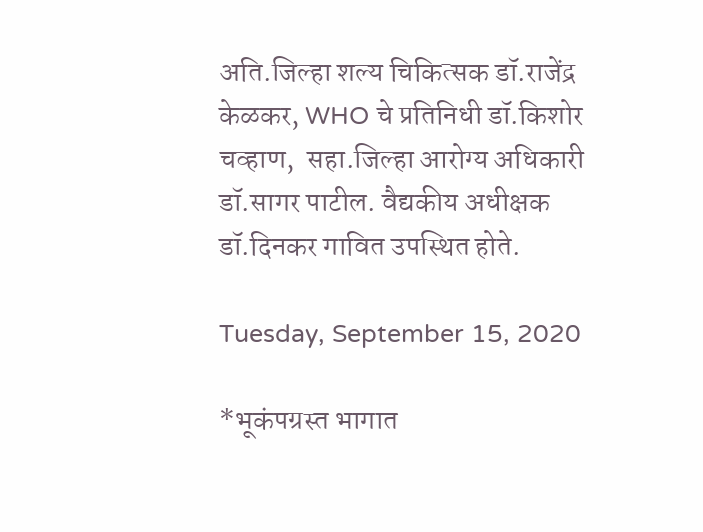अति.जिल्हा शल्य चिकित्सक डॉ.राजेंद्र केळकर, WHO चे प्रतिनिधी डॉ.किशोर चव्हाण,  सहा.जिल्हा आरोग्य अधिकारी डॉ.सागर पाटील. वैद्यकीय अधीक्षक डॉ.दिनकर गावित उपस्थित होते.

Tuesday, September 15, 2020

*भूकंपग्रस्त भागात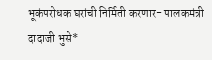भूकंपरोधक घरांची निर्मिती करणार- पालकमंत्री दादाजी भुसे*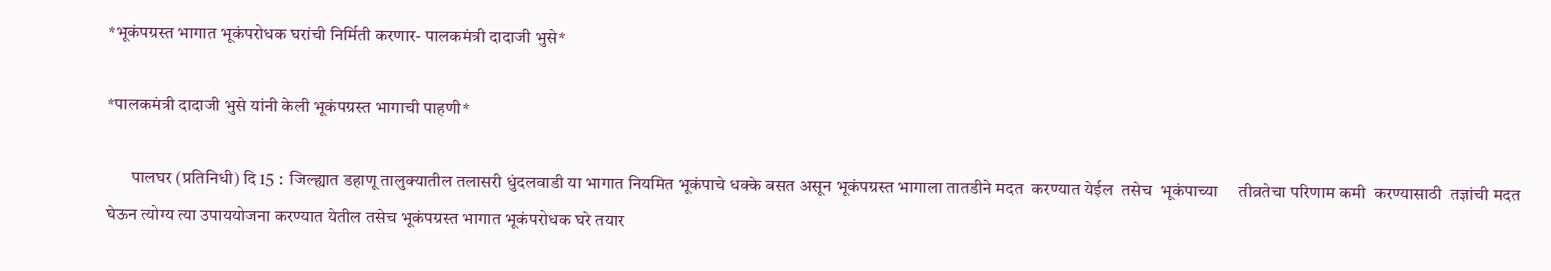*भूकंपग्रस्त भागात भूकंपरोधक घरांची निर्मिती करणार- पालकमंत्री दादाजी भुसे*

*पालकमंत्री दादाजी भुसे यांनी केली भूकंपग्रस्त भागाची पाहणी*

       पालघर (प्रतिनिधी) दि 15 :  जिल्ह्यात डहाणू तालुक्यातील तलासरी धुंदलवाडी या भागात नियमित भूकंपाचे धक्के बसत असून भूकंपग्रस्त भागाला तातडीने मदत  करण्यात येईल  तसेच  भूकंपाच्या     तीव्रतेचा परिणाम कमी  करण्यासाठी  तज्ञांची मदत घेऊन त्योग्य त्या उपाययोजना करण्यात येतील तसेच भूकंपग्रस्त भागात भूकंपरोधक घरे तयार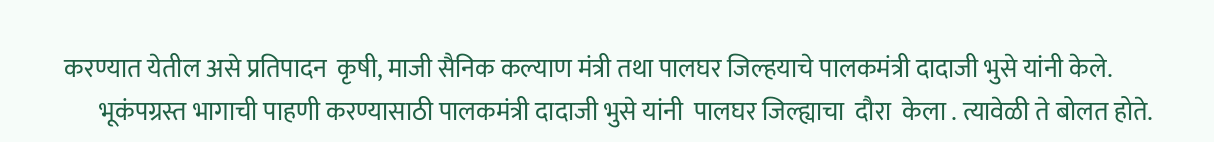करण्यात येतील असे प्रतिपादन  कृषी, माजी सैनिक कल्याण मंत्री तथा पालघर जिल्हयाचे पालकमंत्री दादाजी भुसे यांनी केले.
       भूकंपग्रस्त भागाची पाहणी करण्यासाठी पालकमंत्री दादाजी भुसे यांनी  पालघर जिल्ह्याचा  दौरा  केला . त्यावेळी ते बोलत होते.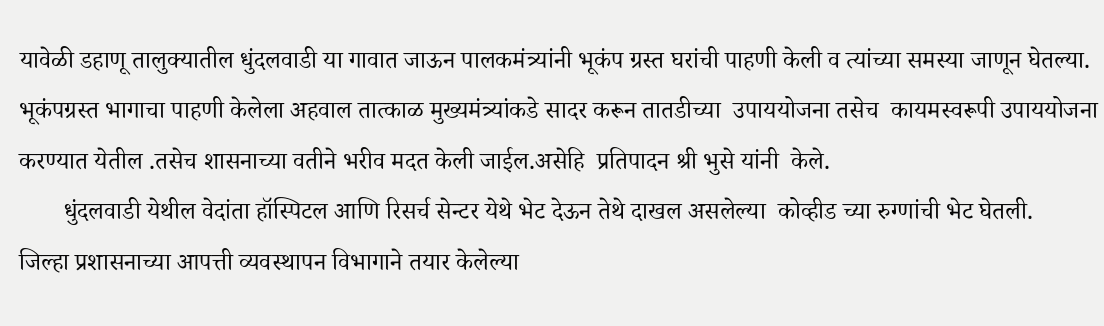यावेळी डहाणू तालुक्यातील धुंदलवाडी या गावात जाऊन पालकमंत्र्यांनी भूकंप ग्रस्त घरांची पाहणी केली व त्यांच्या समस्या जाणून घेतल्या.  भूकंपग्रस्त भागाचा पाहणी केलेला अहवाल तात्काळ मुख्यमंत्र्यांकडे सादर करून तातडीच्या  उपाययोजना तसेच  कायमस्वरूपी उपाययोजना करण्यात येतील .तसेच शासनाच्या वतीने भरीव मदत केली जाईल.असेहि  प्रतिपादन श्री भुसे यांनी  केले.
       धुंदलवाडी येथील वेदांता हॉस्पिटल आणि रिसर्च सेन्टर येथे भेट देऊन तेथे दाखल असलेल्या  कोव्हीड च्या रुग्णांची भेट घेतली.   जिल्हा प्रशासनाच्या आपत्ती व्यवस्थापन विभागाने तयार केलेल्या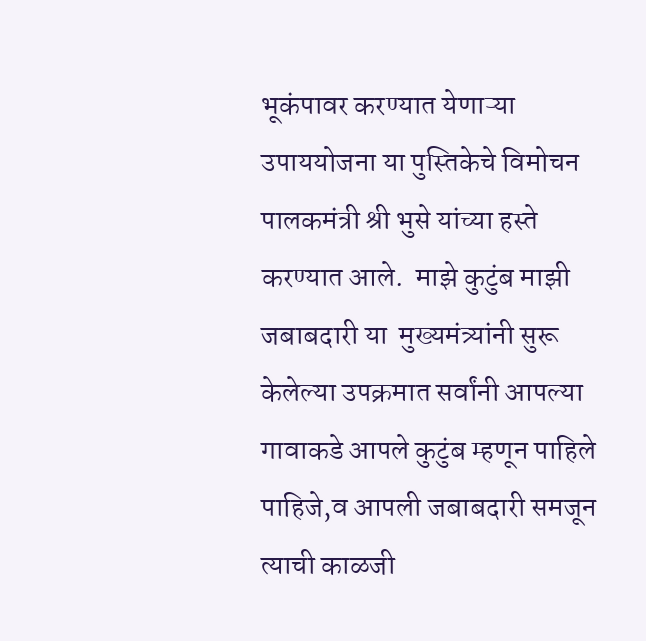भूकंपावर करण्यात येणाऱ्या  उपाययोजना या पुस्तिकेचे विमोचन पालकमंत्री श्री भुसे यांच्या हस्ते करण्यात आले.  माझे कुटुंब माझी जबाबदारी या  मुख्यमंत्र्यांनी सुरू केलेल्या उपक्रमात सर्वांनी आपल्या गावाकडे आपले कुटुंब म्हणून पाहिले पाहिजे,व आपली जबाबदारी समजून  त्याची काळजी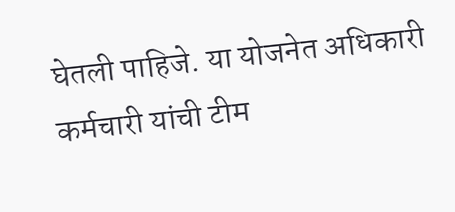घेतली पाहिजे. या योजनेत अधिकारी कर्मचारी यांची टीम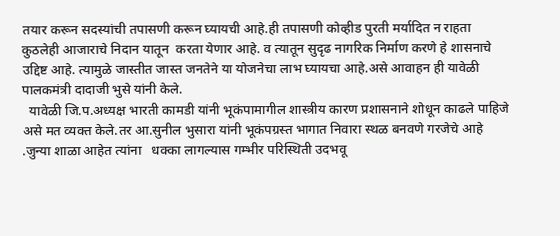तयार करून सदस्यांची तपासणी करून घ्यायची आहे.ही तपासणी कोव्हीड पुरती मर्यादित न राहता कुठलेही आजाराचे निदान यातून  करता येणार आहे. व त्यातून सुदृढ नागरिक निर्माण करणे हे शासनाचे उद्दिष्ट आहे. त्यामुळे जास्तीत जास्त जनतेने या योजनेचा लाभ घ्यायचा आहे.असे आवाहन ही यावेळी पालकमंत्री दादाजी भुसे यांनी केले.
  यावेळी जि.प.अध्यक्ष भारती कामडी यांनी भूकंपामागील शास्त्रीय कारण प्रशासनाने शोधून काढले पाहिजे  असे मत व्यक्त केले.तर आ.सुनील भुसारा यांनी भूकंपग्रस्त भागात निवारा स्थळ बनवणे गरजेचे आहे .जुन्या शाळा आहेत त्यांना   धक्का लागल्यास गम्भीर परिस्थिती उदभवू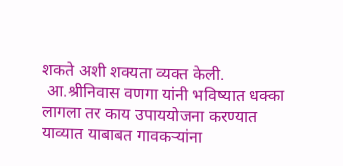शकते अशी शक्यता व्यक्त केली.
 आ.श्रीनिवास वणगा यांनी भविष्यात धक्का लागला तर काय उपाययोजना करण्यात याव्यात याबाबत गावकऱ्यांना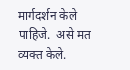मार्गदर्शन केले पाहिजे.  असे मत व्यक्त केले.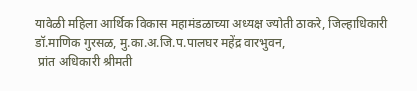यावेळी महिला आर्थिक विकास महामंडळाच्या अध्यक्ष ज्योती ठाकरे, जिल्हाधिकारी डॉ.माणिक गुरसळ, मु.का.अ.जि.प.पालघर महेंद्र वारभुवन,
 प्रांत अधिकारी श्रीमती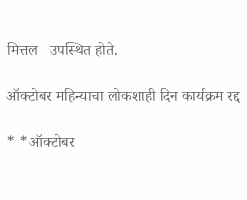मित्तल   उपस्थित होते.

ऑक्टोबर महिन्याचा लोकशाही दिन कार्यक्रम रद्द

* *ऑक्टोबर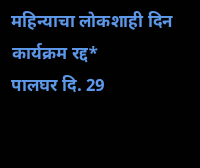महिन्याचा लोकशाही दिन कार्यक्रम रद्द*           पालघर दि. 29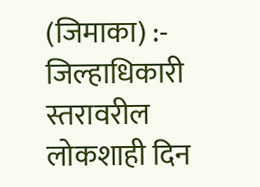(जिमाका) :- जिल्हाधिकारी स्तरावरील लोकशाही दिन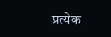प्रत्येक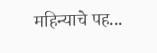महिन्याचे पह...